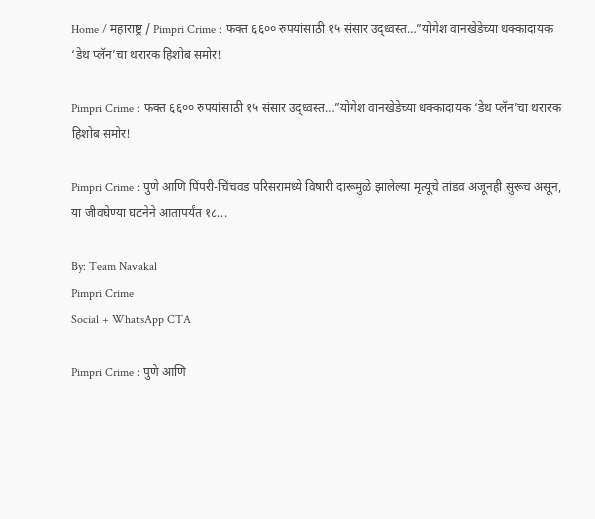Home / महाराष्ट्र / Pimpri Crime : फक्त ६६०० रुपयांसाठी १५ संसार उद्ध्वस्त…”योगेश वानखेडेच्या धक्कादायक ‘डेथ प्लॅन’चा थरारक हिशोब समोर!

Pimpri Crime : फक्त ६६०० रुपयांसाठी १५ संसार उद्ध्वस्त…”योगेश वानखेडेच्या धक्कादायक ‘डेथ प्लॅन’चा थरारक हिशोब समोर!

Pimpri Crime : पुणे आणि पिंपरी-चिंचवड परिसरामध्ये विषारी दारूमुळे झालेल्या मृत्यूचे तांडव अजूनही सुरूच असून, या जीवघेण्या घटनेने आतापर्यंत १८...

By: Team Navakal
Pimpri Crime
Social + WhatsApp CTA

Pimpri Crime : पुणे आणि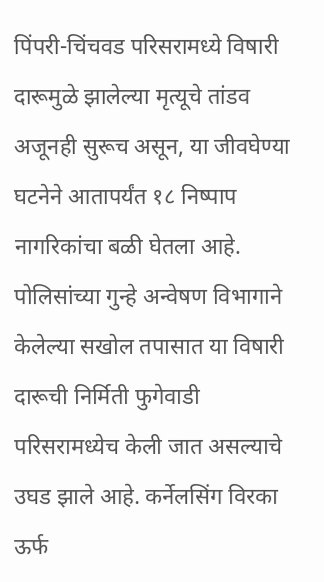पिंपरी-चिंचवड परिसरामध्ये विषारी दारूमुळे झालेल्या मृत्यूचे तांडव अजूनही सुरूच असून, या जीवघेण्या घटनेने आतापर्यंत १८ निष्पाप नागरिकांचा बळी घेतला आहे. पोलिसांच्या गुन्हे अन्वेषण विभागाने केलेल्या सखोल तपासात या विषारी दारूची निर्मिती फुगेवाडी परिसरामध्येच केली जात असल्याचे उघड झाले आहे. कर्नेलसिंग विरका ऊर्फ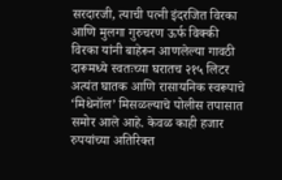सरदारजी, त्याची पत्नी इंदरजित विरका आणि मुलगा गुरुचरण ऊर्फ विक्की विरका यांनी बाहेरून आणलेल्या गावठी दारूमध्ये स्वतःच्या घरातच २१५ लिटर अत्यंत घातक आणि रासायनिक स्वरूपाचे ‘मिथेनॉल’ मिसळल्याचे पोलीस तपासात समोर आले आहे. केवळ काही हजार रुपयांच्या अतिरिक्त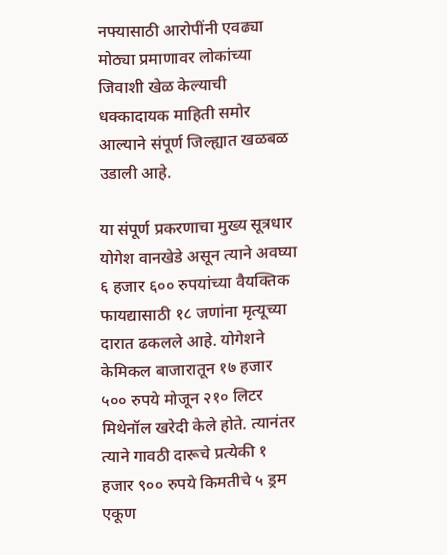नफ्यासाठी आरोपींनी एवढ्या मोठ्या प्रमाणावर लोकांच्या जिवाशी खेळ केल्याची धक्कादायक माहिती समोर आल्याने संपूर्ण जिल्ह्यात खळबळ उडाली आहे.

या संपूर्ण प्रकरणाचा मुख्य सूत्रधार योगेश वानखेडे असून त्याने अवघ्या ६ हजार ६०० रुपयांच्या वैयक्तिक फायद्यासाठी १८ जणांना मृत्यूच्या दारात ढकलले आहे. योगेशने केमिकल बाजारातून १७ हजार ५०० रुपये मोजून २१० लिटर मिथेनॉल खरेदी केले होते. त्यानंतर त्याने गावठी दारूचे प्रत्येकी १ हजार ९०० रुपये किमतीचे ५ ड्रम एकूण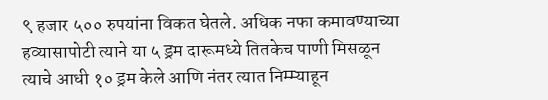९ हजार ५०० रुपयांना विकत घेतले. अधिक नफा कमावण्याच्या हव्यासापोटी त्याने या ५ ड्रम दारूमध्ये तितकेच पाणी मिसळून त्याचे आधी १० ड्रम केले आणि नंतर त्यात निम्म्याहून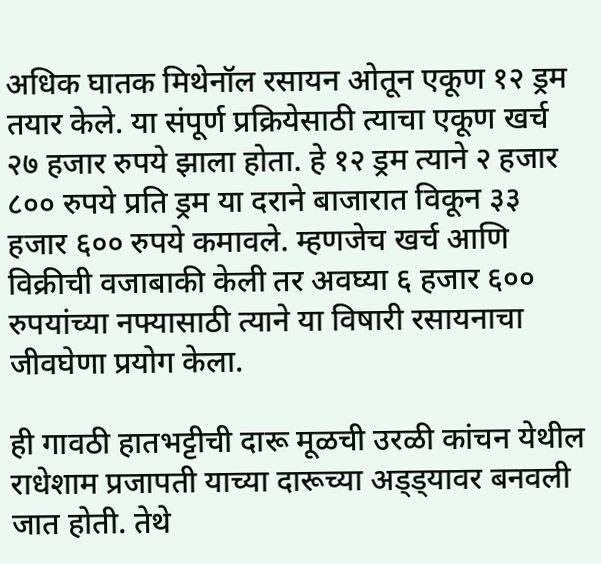अधिक घातक मिथेनॉल रसायन ओतून एकूण १२ ड्रम तयार केले. या संपूर्ण प्रक्रियेसाठी त्याचा एकूण खर्च २७ हजार रुपये झाला होता. हे १२ ड्रम त्याने २ हजार ८०० रुपये प्रति ड्रम या दराने बाजारात विकून ३३ हजार ६०० रुपये कमावले. म्हणजेच खर्च आणि विक्रीची वजाबाकी केली तर अवघ्या ६ हजार ६०० रुपयांच्या नफ्यासाठी त्याने या विषारी रसायनाचा जीवघेणा प्रयोग केला.

ही गावठी हातभट्टीची दारू मूळची उरळी कांचन येथील राधेशाम प्रजापती याच्या दारूच्या अड्ड्यावर बनवली जात होती. तेथे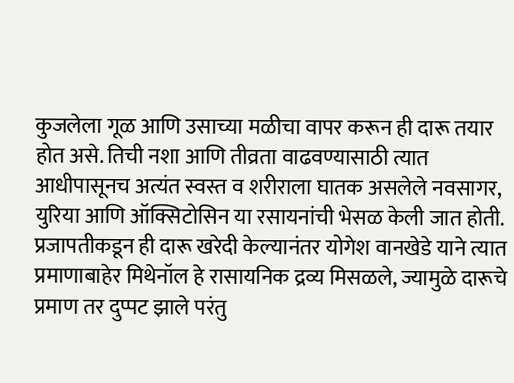कुजलेला गूळ आणि उसाच्या मळीचा वापर करून ही दारू तयार होत असे. तिची नशा आणि तीव्रता वाढवण्यासाठी त्यात आधीपासूनच अत्यंत स्वस्त व शरीराला घातक असलेले नवसागर, युरिया आणि ऑक्सिटोसिन या रसायनांची भेसळ केली जात होती. प्रजापतीकडून ही दारू खरेदी केल्यानंतर योगेश वानखेडे याने त्यात प्रमाणाबाहेर मिथेनॉल हे रासायनिक द्रव्य मिसळले, ज्यामुळे दारूचे प्रमाण तर दुप्पट झाले परंतु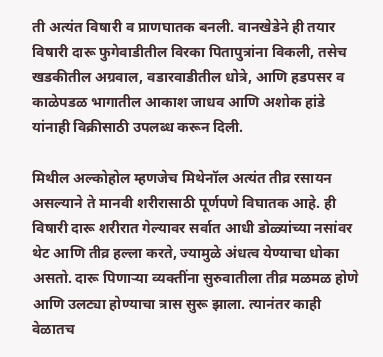ती अत्यंत विषारी व प्राणघातक बनली. वानखेडेने ही तयार विषारी दारू फुगेवाडीतील विरका पितापुत्रांना विकली, तसेच खडकीतील अग्रवाल, वडारवाडीतील धोत्रे, आणि हडपसर व काळेपडळ भागातील आकाश जाधव आणि अशोक हांडे यांनाही विक्रीसाठी उपलब्ध करून दिली.

मिथील अल्कोहोल म्हणजेच मिथेनॉल अत्यंत तीव्र रसायन असल्याने ते मानवी शरीरासाठी पूर्णपणे विघातक आहे. ही विषारी दारू शरीरात गेल्यावर सर्वात आधी डोळ्यांच्या नसांवर थेट आणि तीव्र हल्ला करते, ज्यामुळे अंधत्व येण्याचा धोका असतो. दारू पिणाऱ्या व्यक्तींना सुरुवातीला तीव्र मळमळ होणे आणि उलट्या होण्याचा त्रास सुरू झाला. त्यानंतर काही वेळातच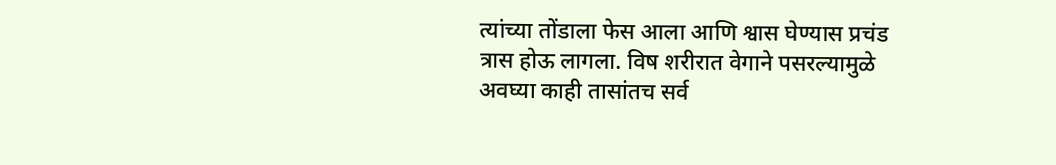त्यांच्या तोंडाला फेस आला आणि श्वास घेण्यास प्रचंड त्रास होऊ लागला. विष शरीरात वेगाने पसरल्यामुळे अवघ्या काही तासांतच सर्व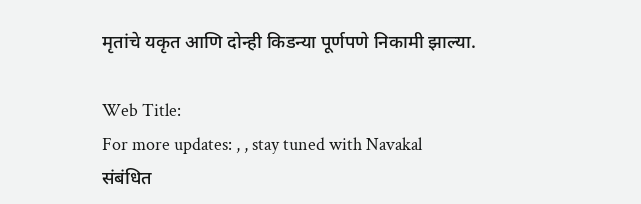मृतांचे यकृत आणि दोन्ही किडन्या पूर्णपणे निकामी झाल्या.

Web Title:
For more updates: , , stay tuned with Navakal
संबंधित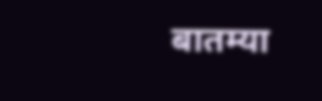बातम्या